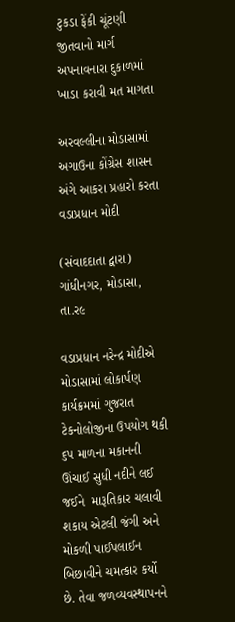ટુકડા ફેંકી ચૂંટણી જીતવાનો માર્ગ અપનાવનારા દુકાળમાં ખાડા કરાવી મત માગતા

અરવલ્લીના મોડાસામાં અગાઉના કોંગ્રેસ શાસન અંગે આકરા પ્રહારો કરતા વડાપ્રધાન મોદી

(સંવાદદાતા દ્વારા) ગાંધીનગર, મોડાસા, તા.ર૯

વડાપ્રધાન નરેન્દ્ર મોદીએ મોડાસામાં લોકાર્પણ કાર્યક્રમમાં ગુજરાત ટેકનોલોજીના ઉપયોગ થકી ૬પ માળના મકાનની ઊંચાઈ સુધી નદીને લઈ જઈને  મારૂતિકાર ચલાવી શકાય એટલી જંગી અને મોકળી પાઈપલાઈન બિછાવીને ચમત્કાર કર્યો છે. તેવા જળવ્યવસ્થાપનને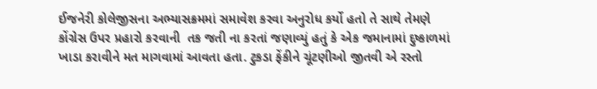ઈજનેરી કોલેજીસના અભ્યાસક્રમમાં સમાવેશ કરવા અનુરોધ કર્યો હતો તે સાથે તેમણે કોંગ્રેસ ઉપર પ્રહારો કરવાની  તક જતી ના કરતાં જણાવ્યું હતું કે એક જમાનામાં દુષ્કાળમાં ખાડા કરાવીને મત માગવામાં આવતા હતા. ટુકડા ફેંકીને ચૂંટણીઓ જીતવી એ રસ્તો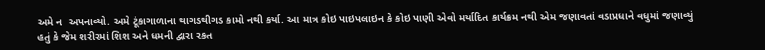અમે ન  અપનાવ્યો. અમે ટૂંકાગાળાના થાગડથીગડ કામો નથી કર્યા. આ માત્ર કોઇ પાઇપલાઇન કે કોઇ પાણી એવો મર્યાદિત કાર્યક્રમ નથી એમ જણાવતાં વડાપ્રધાને વધુમાં જણાવ્યું હતું કે જેમ શરીરમાં શિશ અને ધમની દ્વારા રકત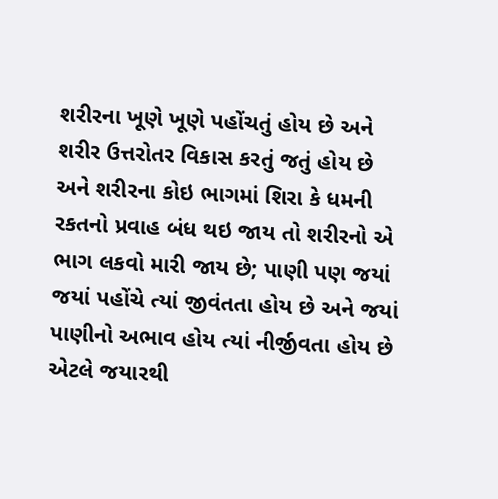શરીરના ખૂણે ખૂણે પહોંચતું હોય છે અને શરીર ઉત્તરોતર વિકાસ કરતું જતું હોય છે અને શરીરના કોઇ ભાગમાં શિરા કે ધમની રકતનો પ્રવાહ બંધ થઇ જાય તો શરીરનો એ ભાગ લકવો મારી જાય છે; પાણી પણ જયાં જયાં પહોંચે ત્યાં જીવંતતા હોય છે અને જયાં પાણીનો અભાવ હોય ત્યાં નીર્જીવતા હોય છે એટલે જયારથી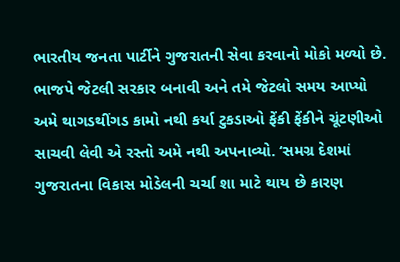ભારતીય જનતા પાર્ટીને ગુજરાતની સેવા કરવાનો મોકો મળ્યો છે. ભાજપે જેટલી સરકાર બનાવી અને તમે જેટલો સમય આપ્યો અમે થાગડથીંગડ કામો નથી કર્યા ટુકડાઓ ફેંકી ફેંકીને ચૂંટણીઓ સાચવી લેવી એ રસ્તો અમે નથી અપનાવ્યો. ‘સમગ્ર દેશમાં ગુજરાતના વિકાસ મોડેલની ચર્ચા શા માટે થાય છે કારણ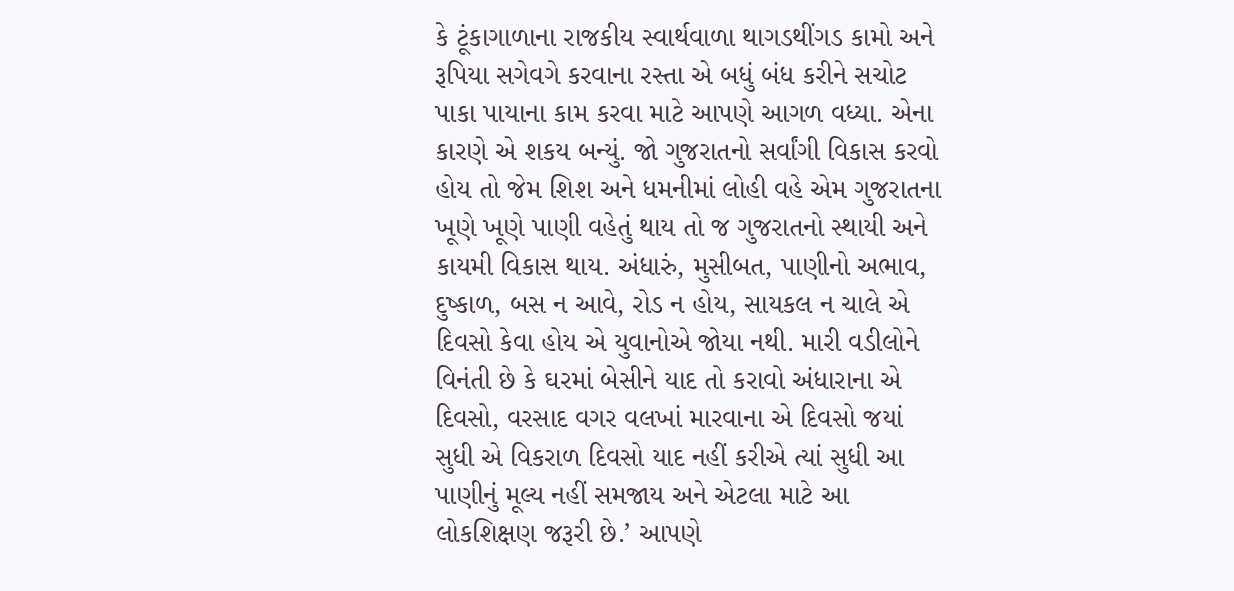કે ટૂંકાગાળાના રાજકીય સ્વાર્થવાળા થાગડથીંગડ કામો અને રૂપિયા સગેવગે કરવાના રસ્તા એ બધું બંધ કરીને સચોટ પાકા પાયાના કામ કરવા માટે આપણે આગળ વધ્યા. એના કારણે એ શકય બન્યું. જો ગુજરાતનો સર્વાંગી વિકાસ કરવો હોય તો જેમ શિશ અને ધમનીમાં લોહી વહે એમ ગુજરાતના ખૂણે ખૂણે પાણી વહેતું થાય તો જ ગુજરાતનો સ્થાયી અને કાયમી વિકાસ થાય. અંધારું, મુસીબત, પાણીનો અભાવ, દુષ્કાળ, બસ ન આવે, રોડ ન હોય, સાયકલ ન ચાલે એ દિવસો કેવા હોય એ યુવાનોએ જોયા નથી. મારી વડીલોને વિનંતી છે કે ઘરમાં બેસીને યાદ તો કરાવો અંધારાના એ દિવસો, વરસાદ વગર વલખાં મારવાના એ દિવસો જયાં સુધી એ વિકરાળ દિવસો યાદ નહીં કરીએ ત્યાં સુધી આ પાણીનું મૂલ્ય નહીં સમજાય અને એટલા માટે આ લોકશિક્ષણ જરૂરી છે.’ આપણે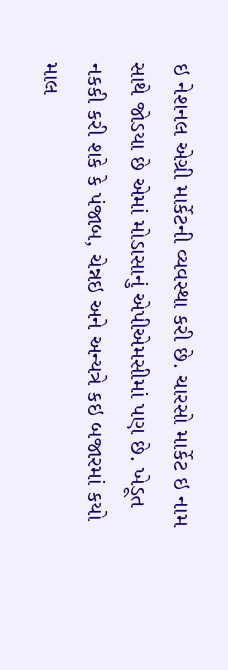ઇ નેશનલ એગ્રી માર્કેટની વ્યવસ્થા કરી છે. ચારસો માર્કેટ ઇ નામ સાથે જોડયા છે એમાં મોડાસાનું એપીએમસીમાં પણ છે. ખેડૂત નકકી કરી શકે કે પંજાબ, ચેન્નઇ અને અન્યત્રે કઇ બજારમાં કયો માલ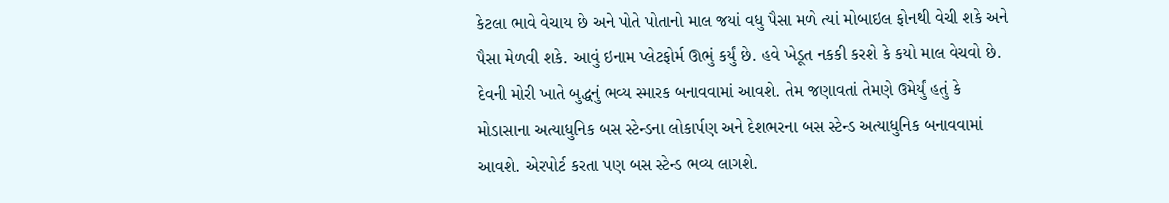કેટલા ભાવે વેચાય છે અને પોતે પોતાનો માલ જયાં વધુ પૈસા મળે ત્યાં મોબાઇલ ફોનથી વેચી શકે અને પૈસા મેળવી શકે. આવું ઇનામ પ્લેટફોર્મ ઊભું કર્યું છે. હવે ખેડૂત નકકી કરશે કે કયો માલ વેચવો છે. દેવની મોરી ખાતે બુદ્ધનું ભવ્ય સ્મારક બનાવવામાં આવશે. તેમ જણાવતાં તેમણે ઉમેર્યું હતું કે મોડાસાના અત્યાધુનિક બસ સ્ટેન્ડના લોકાર્પણ અને દેશભરના બસ સ્ટેન્ડ અત્યાધુનિક બનાવવામાં આવશે. એરપોર્ટ કરતા પણ બસ સ્ટેન્ડ ભવ્ય લાગશે.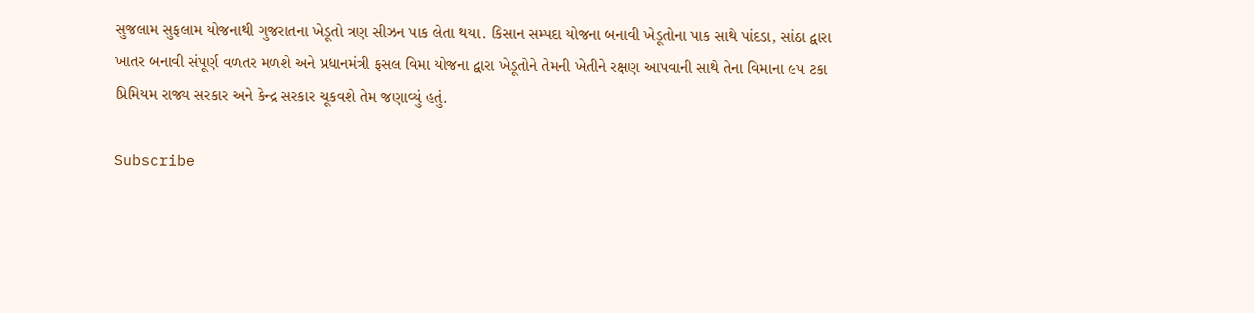સુજલામ સુફલામ યોજનાથી ગુજરાતના ખેડૂતો ત્રણ સીઝન પાક લેતા થયા. કિસાન સમ્પદા યોજના બનાવી ખેડૂતોના પાક સાથે પાંદડા, સાંઠા દ્વારા ખાતર બનાવી સંપૂર્ણ વળતર મળશે અને પ્રધાનમંત્રી ફસલ વિમા યોજના દ્વારા ખેડૂતોને તેમની ખેતીને રક્ષણ આપવાની સાથે તેના વિમાના ૯પ ટકા પ્રિમિયમ રાજ્ય સરકાર અને કેન્દ્ર સરકાર ચૂકવશે તેમ જણાવ્યું હતું.

Subscribe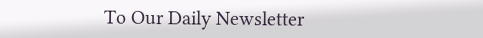To Our Daily Newsletter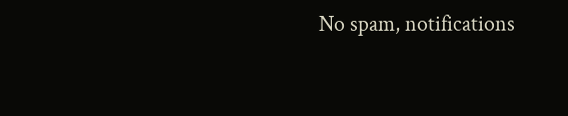No spam, notifications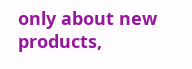only about new products,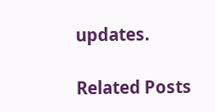updates.

Related Posts